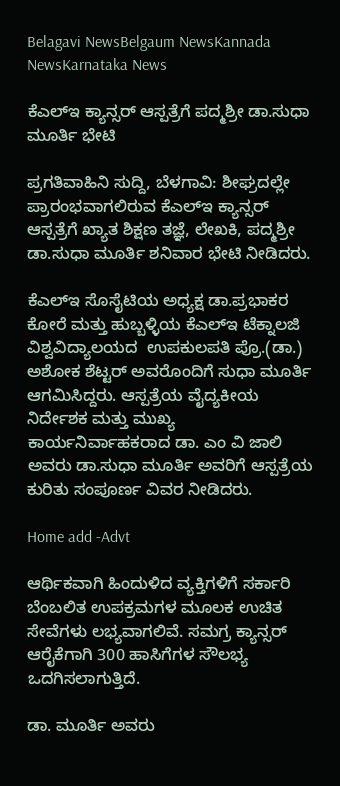Belagavi NewsBelgaum NewsKannada NewsKarnataka News

ಕೆಎಲ್ಇ ಕ್ಯಾನ್ಸರ್ ಆಸ್ಪತ್ರೆಗೆ ಪದ್ಮಶ್ರೀ ಡಾ.ಸುಧಾ ಮೂರ್ತಿ ಭೇಟಿ

ಪ್ರಗತಿವಾಹಿನಿ ಸುದ್ದಿ, ಬೆಳಗಾವಿ: ಶೀಘ್ರದಲ್ಲೇ ಪ್ರಾರಂಭವಾಗಲಿರುವ ಕೆಎಲ್‌ಇ ಕ್ಯಾನ್ಸರ್ ಆಸ್ಪತ್ರೆಗೆ ಖ್ಯಾತ ಶಿಕ್ಷಣ ತಜ್ಞೆ, ಲೇಖಕಿ, ಪದ್ಮಶ್ರೀ ಡಾ.ಸುಧಾ ಮೂರ್ತಿ ಶನಿವಾರ ಭೇಟಿ ನೀಡಿದರು.

ಕೆಎಲ್‌ಇ ಸೊಸೈಟಿಯ ಅಧ್ಯಕ್ಷ ಡಾ.ಪ್ರಭಾಕರ ಕೋರೆ ಮತ್ತು ಹುಬ್ಬಳ್ಳಿಯ ಕೆಎಲ್‌ಇ ಟೆಕ್ನಾಲಜಿ ವಿಶ್ವವಿದ್ಯಾಲಯದ  ಉಪಕುಲಪತಿ ಪ್ರೊ.(ಡಾ.) ಅಶೋಕ ಶೆಟ್ಟರ್ ಅವರೊಂದಿಗೆ ಸುಧಾ ಮೂರ್ತಿ ಆಗಮಿಸಿದ್ದರು. ಆಸ್ಪತ್ರೆಯ ವೈದ್ಯಕೀಯ ನಿರ್ದೇಶಕ ಮತ್ತು ಮುಖ್ಯ ಕಾರ್ಯನಿರ್ವಾಹಕರಾದ ಡಾ. ಎಂ ವಿ ಜಾಲಿ ಅವರು ಡಾ.ಸುಧಾ ಮೂರ್ತಿ ಅವರಿಗೆ ಆಸ್ಪತ್ರೆಯ ಕುರಿತು ಸಂಪೂರ್ಣ ವಿವರ ನೀಡಿದರು.

Home add -Advt

ಆರ್ಥಿಕವಾಗಿ ಹಿಂದುಳಿದ ವ್ಯಕ್ತಿಗಳಿಗೆ ಸರ್ಕಾರಿ ಬೆಂಬಲಿತ ಉಪಕ್ರಮಗಳ ಮೂಲಕ ಉಚಿತ ಸೇವೆಗಳು ಲಭ್ಯವಾಗಲಿವೆ. ಸಮಗ್ರ ಕ್ಯಾನ್ಸರ್ ಆರೈಕೆಗಾಗಿ 300 ಹಾಸಿಗೆಗಳ ಸೌಲಭ್ಯ ಒದಗಿಸಲಾಗುತ್ತಿದೆ.

ಡಾ. ಮೂರ್ತಿ ಅವರು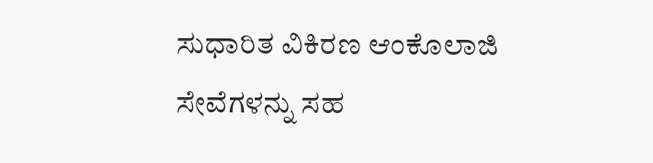ಸುಧಾರಿತ ವಿಕಿರಣ ಆಂಕೊಲಾಜಿ ಸೇವೆಗಳನ್ನು ಸಹ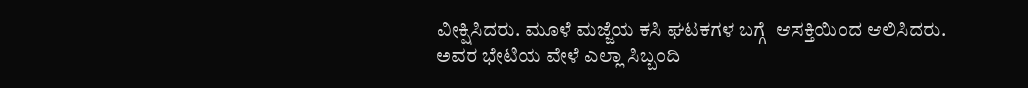ವೀಕ್ಷಿಸಿದರು. ಮೂಳೆ ಮಜ್ಜೆಯ ಕಸಿ ಘಟಕಗಳ ಬಗ್ಗೆ  ಆಸಕ್ತಿಯಿಂದ ಆಲಿಸಿದರು. ಅವರ ಭೇಟಿಯ ವೇಳೆ ಎಲ್ಲಾ ಸಿಬ್ಬಂದಿ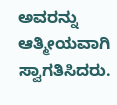ಅವರನ್ನು ಆತ್ಮೀಯವಾಗಿ ಸ್ವಾಗತಿಸಿದರು.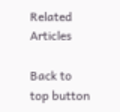Related Articles

Back to top button